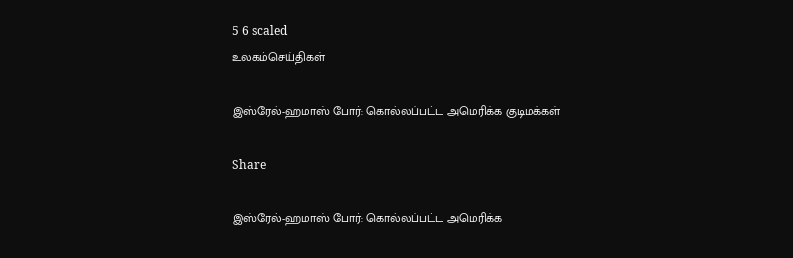5 6 scaled
உலகம்செய்திகள்

இஸ்ரேல்-ஹமாஸ் போர்: கொல்லப்பட்ட அமெரிக்க குடிமக்கள்

Share

இஸ்ரேல்-ஹமாஸ் போர்: கொல்லப்பட்ட அமெரிக்க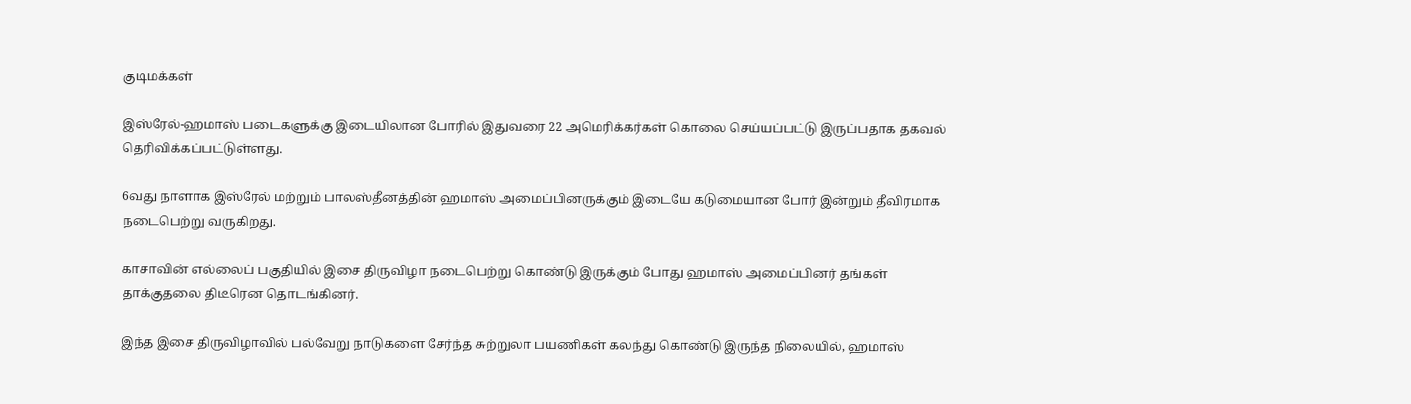குடிமக்கள்

இஸ்ரேல்-ஹமாஸ் படைகளுக்கு இடையிலான போரில் இதுவரை 22 அமெரிக்கர்கள் கொலை செய்யப்பட்டு இருப்பதாக தகவல் தெரிவிக்கப்பட்டுள்ளது.

6வது நாளாக இஸ்ரேல் மற்றும் பாலஸ்தீனத்தின் ஹமாஸ் அமைப்பினருக்கும் இடையே கடுமையான போர் இன்றும் தீவிரமாக நடைபெற்று வருகிறது.

காசாவின் எல்லைப் பகுதியில் இசை திருவிழா நடைபெற்று கொண்டு இருக்கும் போது ஹமாஸ் அமைப்பினர் தங்கள் தாக்குதலை திடீரென தொடங்கினர்.

இந்த இசை திருவிழாவில் பல்வேறு நாடுகளை சேர்ந்த சுற்றுலா பயணிகள் கலந்து கொண்டு இருந்த நிலையில், ஹமாஸ்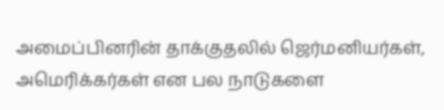அமைப்பினரின் தாக்குதலில் ஜெர்மனியர்கள், அமெரிக்கர்கள் என பல நாடுகளை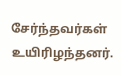சேர்ந்தவர்கள் உயிரிழந்தனர்.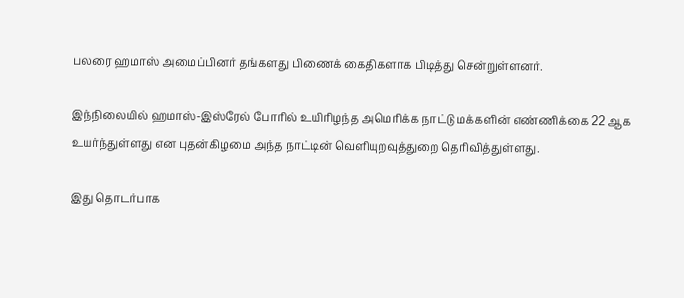பலரை ஹமாஸ் அமைப்பினர் தங்களது பிணைக் கைதிகளாக பிடித்து சென்றுள்ளனர்.

இந்நிலையில் ஹமாஸ்-இஸ்ரேல் போரில் உயிரிழந்த அமெரிக்க நாட்டு மக்களின் எண்ணிக்கை 22 ஆக உயர்ந்துள்ளது என புதன்கிழமை அந்த நாட்டின் வெளியுறவுத்துறை தெரிவித்துள்ளது.

இது தொடர்பாக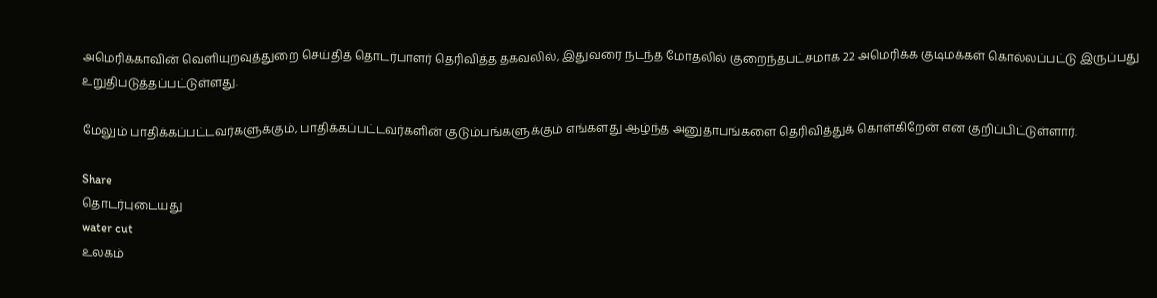அமெரிக்காவின் வெளியுறவுத்துறை செய்தித் தொடர்பாளர் தெரிவித்த தகவலில், இதுவரை நடந்த மோதலில் குறைந்தபட்சமாக 22 அமெரிக்க குடிமக்கள் கொல்லப்பட்டு இருப்பது உறுதிபடுத்தப்பட்டுள்ளது.

மேலும் பாதிக்கப்பட்டவர்களுக்கும், பாதிக்கப்பட்டவர்களின் குடும்பங்களுக்கும் எங்களது ஆழ்ந்த அனுதாபங்களை தெரிவித்துக் கொள்கிறேன் என குறிப்பிட்டுள்ளார்.

Share
தொடர்புடையது
water cut
உலகம்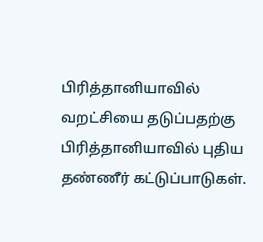பிரித்தானியாவில் வறட்சியை தடுப்பதற்கு பிரித்தானியாவில் புதிய தண்ணீர் கட்டுப்பாடுகள்.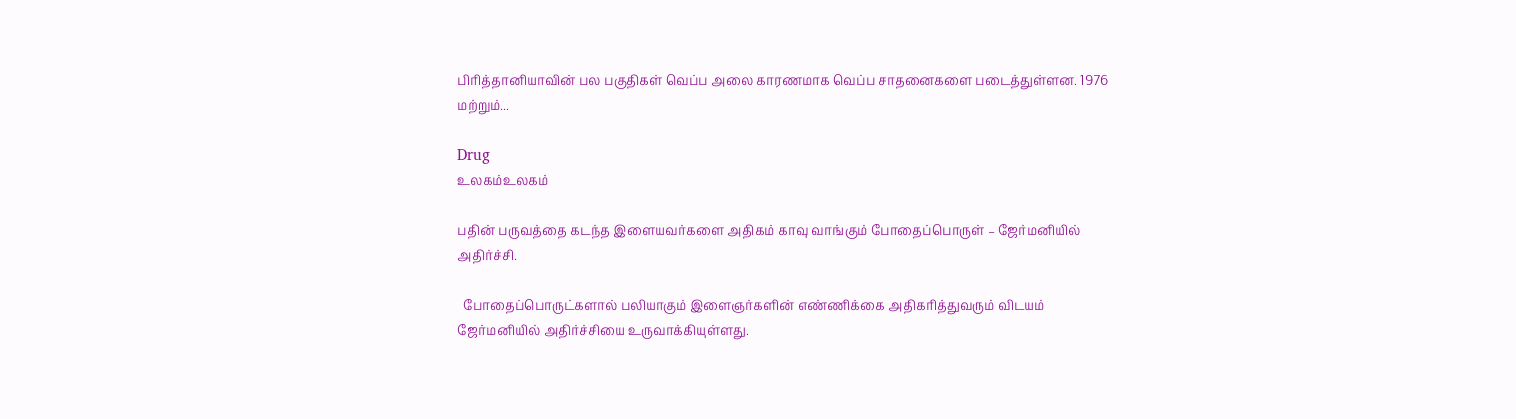பிரித்தானியாவின் பல பகுதிகள் வெப்ப அலை காரணமாக வெப்ப சாதனைகளை படைத்துள்ளன. 1976 மற்றும்...

Drug
உலகம்உலகம்

பதின் பருவத்தை கடந்த இளையவர்களை அதிகம் காவு வாங்கும் போதைப்பொருள் – ஜேர்மனியில் அதிர்ச்சி.

  போதைப்பொருட்களால் பலியாகும் இளைஞர்களின் எண்ணிக்கை அதிகரித்துவரும் விடயம் ஜேர்மனியில் அதிர்ச்சியை உருவாக்கியுள்ளது.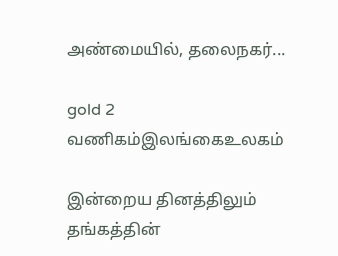அண்மையில், தலைநகர்...

gold 2
வணிகம்இலங்கைஉலகம்

இன்றைய தினத்திலும் தங்கத்தின்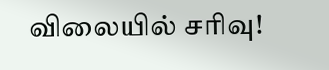விலையில் சரிவு!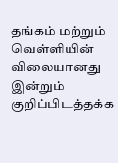தங்கம் மற்றும் வெள்ளியின் விலையானது இன்றும் குறிப்பிடத்தக்க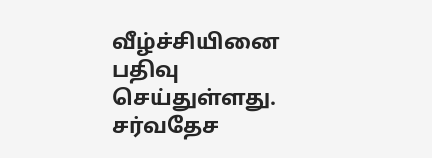வீழ்ச்சியினை பதிவு செய்துள்ளது. சர்வதேச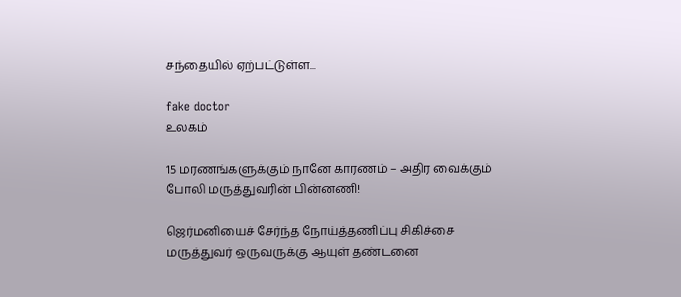சந்தையில் ஏற்பட்டுள்ள...

fake doctor
உலகம்

15 மரணங்களுக்கும் நானே காரணம் – அதிர வைக்கும் போலி மருத்துவரின் பின்னணி!

ஜெர்மனியைச் சேர்ந்த நோய்த்தணிப்பு சிகிச்சை மருத்துவர் ஒருவருக்கு ஆயுள் தண்டனை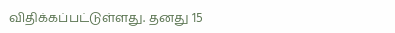விதிக்கப்பட்டுள்ளது. தனது 15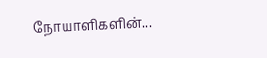நோயாளிகளின்...